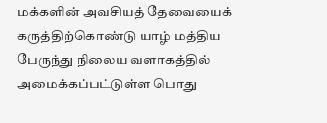மக்களின் அவசியத் தேவையைக் கருத்திற்கொண்டு யாழ் மத்திய பேருந்து நிலைய வளாகத்தில் அமைக்கப்பட்டுள்ள பொது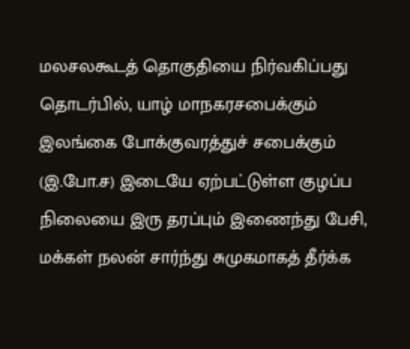மலசலகூடத் தொகுதியை நிர்வகிப்பது தொடர்பில், யாழ் மாநகரசபைக்கும் இலங்கை போக்குவரத்துச் சபைக்கும் (இ.போ.ச) இடையே ஏற்பட்டுள்ள குழப்ப நிலையை இரு தரப்பும் இணைந்து பேசி, மக்கள் நலன் சார்ந்து சுமுகமாகத் தீர்க்க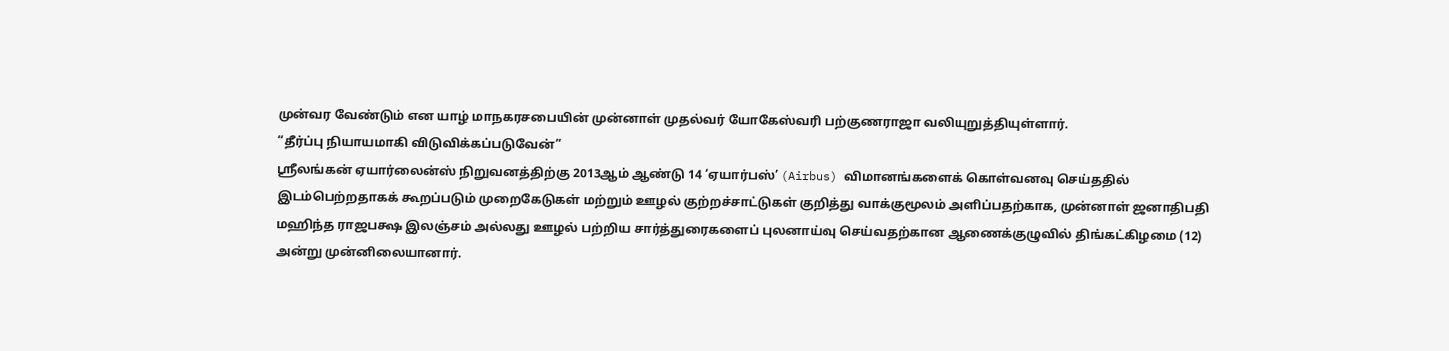முன்வர வேண்டும் என யாழ் மாநகரசபையின் முன்னாள் முதல்வர் யோகேஸ்வரி பற்குணராஜா வலியுறுத்தியுள்ளார்.
“தீர்ப்பு நியாயமாகி விடுவிக்கப்படுவேன்”
ஸ்ரீலங்கன் ஏயார்லைன்ஸ் நிறுவனத்திற்கு 2013ஆம் ஆண்டு 14 ‘ஏயார்பஸ்’ (Airbus) விமானங்களைக் கொள்வனவு செய்ததில் இடம்பெற்றதாகக் கூறப்படும் முறைகேடுகள் மற்றும் ஊழல் குற்றச்சாட்டுகள் குறித்து வாக்குமூலம் அளிப்பதற்காக, முன்னாள் ஜனாதிபதி மஹிந்த ராஜபக்ஷ இலஞ்சம் அல்லது ஊழல் பற்றிய சார்த்துரைகளைப் புலனாய்வு செய்வதற்கான ஆணைக்குழுவில் திங்கட்கிழமை (12) அன்று முன்னிலையானார்.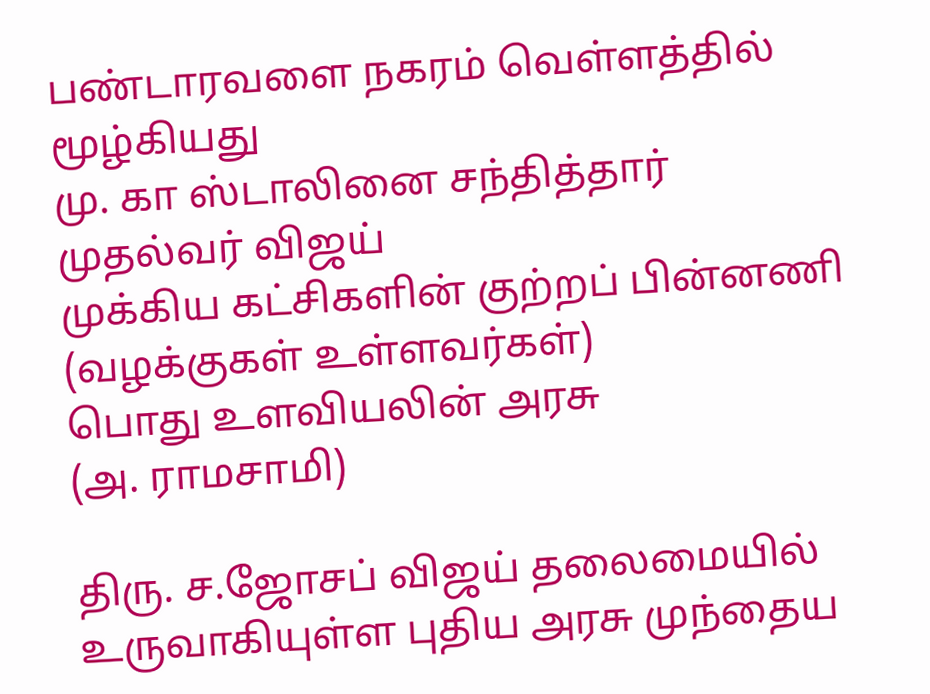பண்டாரவளை நகரம் வெள்ளத்தில் மூழ்கியது
மு. கா ஸ்டாலினை சந்தித்தார் முதல்வர் விஜய்
முக்கிய கட்சிகளின் குற்றப் பின்னணி (வழக்குகள் உள்ளவர்கள்)
பொது உளவியலின் அரசு
(அ. ராமசாமி)

திரு. ச.ஜோசப் விஜய் தலைமையில் உருவாகியுள்ள புதிய அரசு முந்தைய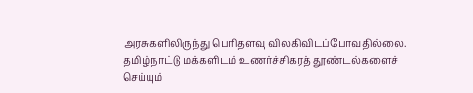அரசுகளிலிருந்து பெரிதளவு விலகிவிடப்போவதில்லை. தமிழ்நாட்டு மக்களிடம் உணர்ச்சிகரத் தூண்டல்களைச் செய்யும்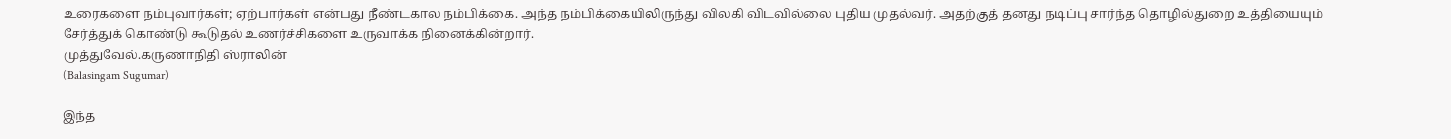உரைகளை நம்புவார்கள்; ஏற்பார்கள் என்பது நீண்டகால நம்பிக்கை. அந்த நம்பிக்கையிலிருந்து விலகி விடவில்லை புதிய முதல்வர். அதற்குத் தனது நடிப்பு சார்ந்த தொழில்துறை உத்தியையும் சேர்த்துக் கொண்டு கூடுதல் உணர்ச்சிகளை உருவாக்க நினைக்கின்றார்.
முத்துவேல்.கருணாநிதி ஸ்ராலின்
(Balasingam Sugumar)

இந்த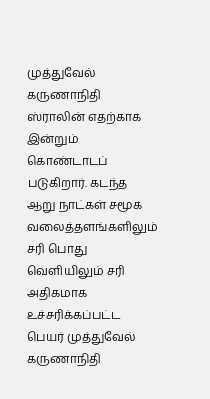முத்துவேல் கருணாநிதி ஸ்ராலின் எதற்காக இன்றும் கொண்டாடப் படுகிறார். கடந்த ஆறு நாட்கள் சமூக வலைத்தளங்களிலும் சரி பொது வெளியிலும் சரி அதிகமாக உச்சரிக்கப்பட்ட பெயர் முத்துவேல் கருணாநிதி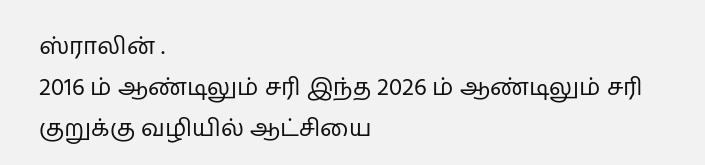ஸ்ராலின் .
2016 ம் ஆண்டிலும் சரி இந்த 2026 ம் ஆண்டிலும் சரி குறுக்கு வழியில் ஆட்சியை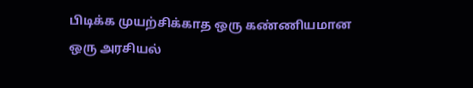பிடிக்க முயற்சிக்காத ஒரு கண்ணியமான ஒரு அரசியல்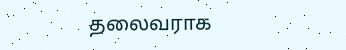தலைவராக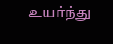உயர்ந்து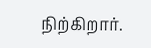நிற்கிறார்.